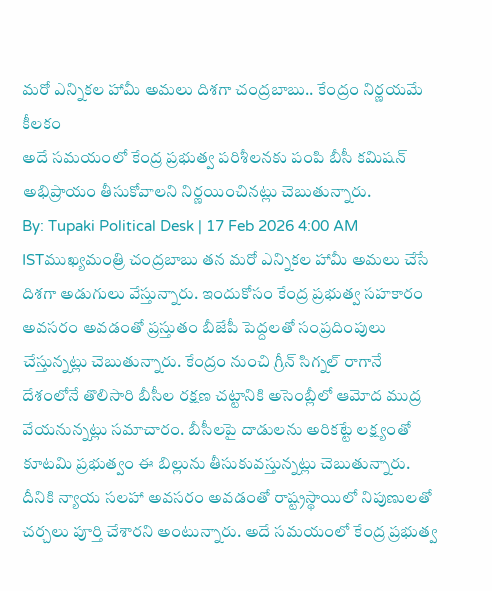మరో ఎన్నికల హామీ అమలు దిశగా చంద్రబాబు.. కేంద్రం నిర్ణయమే కీలకం
అదే సమయంలో కేంద్ర ప్రభుత్వ పరిశీలనకు పంపి బీసీ కమిషన్ అభిప్రాయం తీసుకోవాలని నిర్ణయించినట్లు చెబుతున్నారు.
By: Tupaki Political Desk | 17 Feb 2026 4:00 AM ISTముఖ్యమంత్రి చంద్రబాబు తన మరో ఎన్నికల హామీ అమలు చేసే దిశగా అడుగులు వేస్తున్నారు. ఇందుకోసం కేంద్ర ప్రభుత్వ సహకారం అవసరం అవడంతో ప్రస్తుతం బీజేపీ పెద్దలతో సంప్రదింపులు చేస్తున్నట్లు చెబుతున్నారు. కేంద్రం నుంచి గ్రీన్ సిగ్నల్ రాగానే దేశంలోనే తొలిసారి బీసీల రక్షణ చట్టానికి అసెంబ్లీలో ఆమోద ముద్ర వేయనున్నట్లు సమాచారం. బీసీలపై దాడులను అరికట్టే లక్ష్యంతో కూటమి ప్రభుత్వం ఈ బిల్లును తీసుకువస్తున్నట్లు చెబుతున్నారు. దీనికి న్యాయ సలహా అవసరం అవడంతో రాష్ట్రస్థాయిలో నిపుణులతో చర్చలు పూర్తి చేశారని అంటున్నారు. అదే సమయంలో కేంద్ర ప్రభుత్వ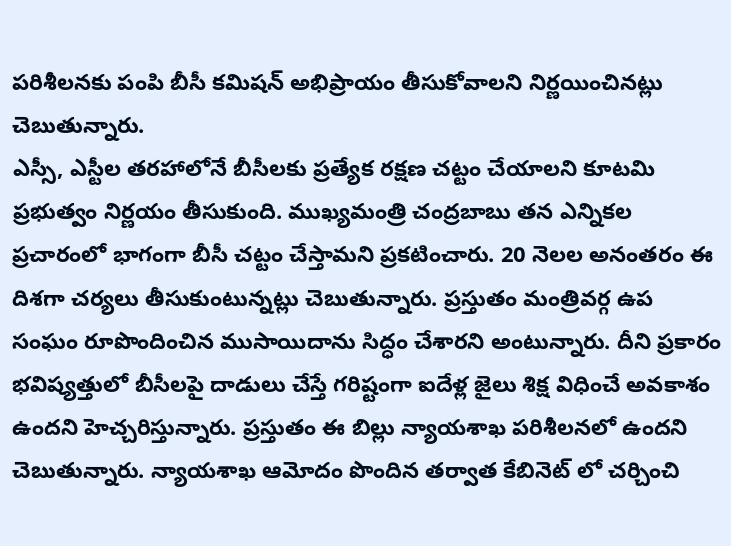పరిశీలనకు పంపి బీసీ కమిషన్ అభిప్రాయం తీసుకోవాలని నిర్ణయించినట్లు చెబుతున్నారు.
ఎస్సీ, ఎస్టీల తరహాలోనే బీసీలకు ప్రత్యేక రక్షణ చట్టం చేయాలని కూటమి ప్రభుత్వం నిర్ణయం తీసుకుంది. ముఖ్యమంత్రి చంద్రబాబు తన ఎన్నికల ప్రచారంలో భాగంగా బీసీ చట్టం చేస్తామని ప్రకటించారు. 20 నెలల అనంతరం ఈ దిశగా చర్యలు తీసుకుంటున్నట్లు చెబుతున్నారు. ప్రస్తుతం మంత్రివర్గ ఉప సంఘం రూపొందించిన ముసాయిదాను సిద్ధం చేశారని అంటున్నారు. దీని ప్రకారం భవిష్యత్తులో బీసీలపై దాడులు చేస్తే గరిష్టంగా ఐదేళ్ల జైలు శిక్ష విధించే అవకాశం ఉందని హెచ్చరిస్తున్నారు. ప్రస్తుతం ఈ బిల్లు న్యాయశాఖ పరిశీలనలో ఉందని చెబుతున్నారు. న్యాయశాఖ ఆమోదం పొందిన తర్వాత కేబినెట్ లో చర్చించి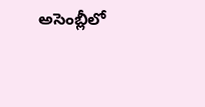అసెంబ్లీలో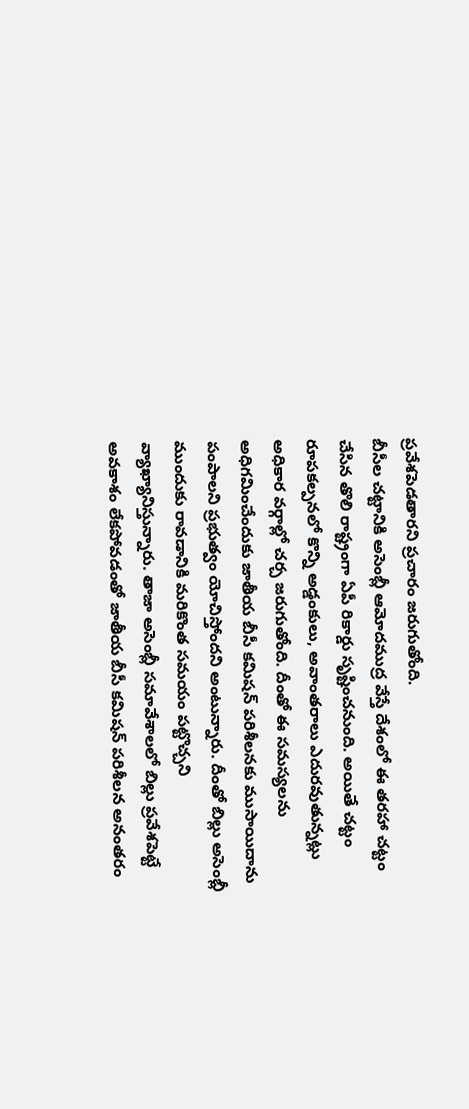ప్రవేశపెడతారని ప్రచారం జరుగుతోంది.
బీసీల చట్టానికి అసెంబ్లీ ఆమోదముద్ర వేస్తే దేశంలో ఈ తరహా చట్టం చేసిన తొలి రాష్ట్రంగా ఏపీ రికార్డు సృష్టించనుంది. అయితే చట్టం రూపకల్పనలో కొన్ని అడ్డంకులు, అవాంతరాలు ఎదురవుతున్నట్లు అధికార వర్గాల్లో చర్చ జరుగుతోంది. దీంతో ఈ సమస్యలను అధిగమించేందుకు జాతీయ బీసీ కమిషన్ పరిశీలనకు ముసాయిదాను పంపాలని ప్రభుత్వం యోచిస్తోందని అంటున్నారు. దీంతో బిల్లు అసెంబ్లీ ముందుకు రావడానికి మరికొంత సమయం పట్టొచ్చని వ్యాఖ్యానిస్తున్నారు. తాజా అసెంబ్లీ సమావేశాలలో బిల్లు ప్రవేశపెట్టే అవకాశం లేకపోవడంతో జాతీయ బీసీ కమిషన్ పరిశీలన అనంతరం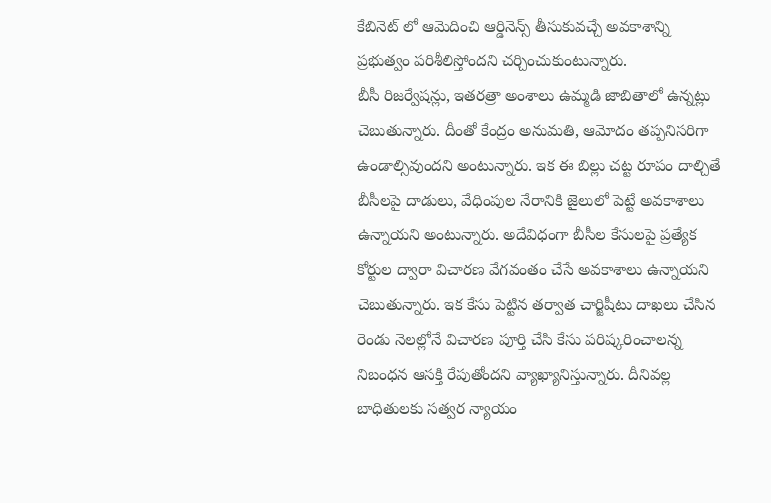కేబినెట్ లో ఆమెదించి ఆర్డినెన్స్ తీసుకువచ్చే అవకాశాన్ని ప్రభుత్వం పరిశీలిస్తోందని చర్చించుకుంటున్నారు.
బీసీ రిజర్వేషన్లు, ఇతరత్రా అంశాలు ఉమ్మడి జాబితాలో ఉన్నట్లు చెబుతున్నారు. దీంతో కేంద్రం అనుమతి, ఆమోదం తప్పనిసరిగా ఉండాల్సివుందని అంటున్నారు. ఇక ఈ బిల్లు చట్ట రూపం దాల్చితే బీసీలపై దాడులు, వేధింపుల నేరానికి జైలులో పెట్టే అవకాశాలు ఉన్నాయని అంటున్నారు. అదేవిధంగా బీసీల కేసులపై ప్రత్యేక కోర్టుల ద్వారా విచారణ వేగవంతం చేసే అవకాశాలు ఉన్నాయని చెబుతున్నారు. ఇక కేసు పెట్టిన తర్వాత చార్జిషీటు దాఖలు చేసిన రెండు నెలల్లోనే విచారణ పూర్తి చేసి కేసు పరిష్కరించాలన్న నిబంధన ఆసక్తి రేపుతోందని వ్యాఖ్యానిస్తున్నారు. దీనివల్ల బాధితులకు సత్వర న్యాయం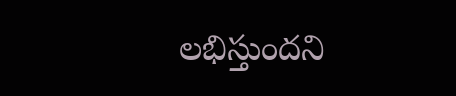లభిస్తుందని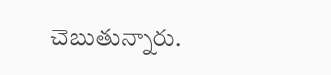చెబుతున్నారు.